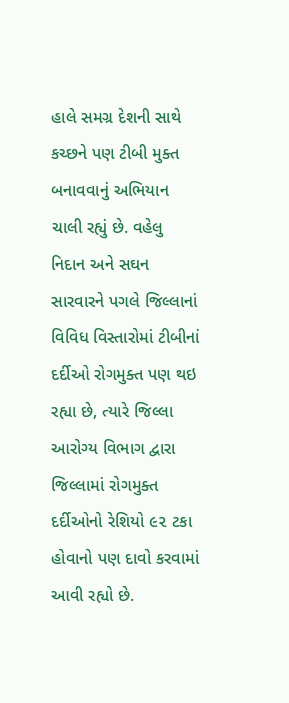હાલે સમગ્ર દેશની સાથે કચ્છને પણ ટીબી મુક્ત બનાવવાનું અભિયાન ચાલી રહ્યું છે. વહેલુ નિદાન અને સઘન સારવારને પગલે જિલ્લાનાં વિવિધ વિસ્તારોમાં ટીબીનાં દર્દીઓ રોગમુક્ત પણ થઇ રહ્યા છે, ત્યારે જિલ્લા આરોગ્ય વિભાગ દ્વારા જિલ્લામાં રોગમુક્ત દર્દીઓનો રેશિયો ૯૨ ટકા હોવાનો પણ દાવો કરવામાં આવી રહ્યો છે.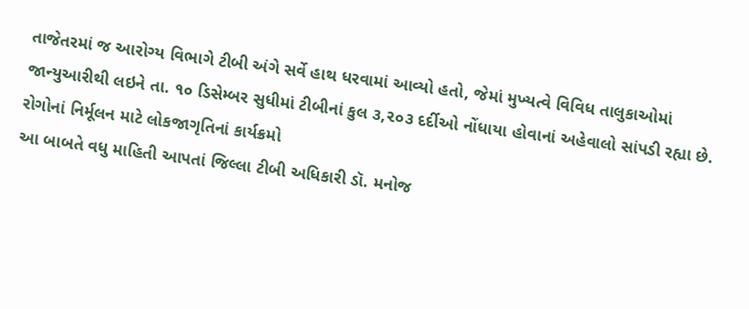તાજેતરમાં જ આરોગ્ય વિભાગે ટીબી અંગે સર્વે હાથ ધરવામાં આવ્યો હતો, જેમાં મુખ્યત્વે વિવિધ તાલુકાઓમાં જાન્યુઆરીથી લઇને તા. ૧૦ ડિસેમ્બર સુધીમાં ટીબીનાં કુલ ૩,૨૦૩ દર્દીઓ નોંધાયા હોવાનાં અહેવાલો સાંપડી રહ્યા છે.
રોગોનાં નિર્મૂલન માટે લોકજાગૃતિનાં કાર્યક્રમો
આ બાબતે વધુ માહિતી આપતાં જિલ્લા ટીબી અધિકારી ડૉ. મનોજ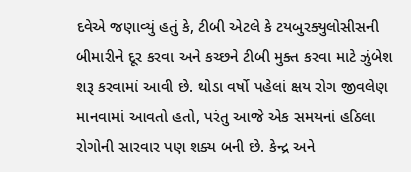દવેએ જણાવ્યું હતું કે, ટીબી એટલે કે ટયબુરક્યુલોસીસની બીમારીને દૂર કરવા અને કચ્છને ટીબી મુક્ત કરવા માટે ઝુંબેશ શરૂ કરવામાં આવી છે. થોડા વર્ષો પહેલાં ક્ષય રોગ જીવલેણ માનવામાં આવતો હતો, પરંતુ આજે એક સમયનાં હઠિલા રોગોની સારવાર પણ શક્ય બની છે. કેન્દ્ર અને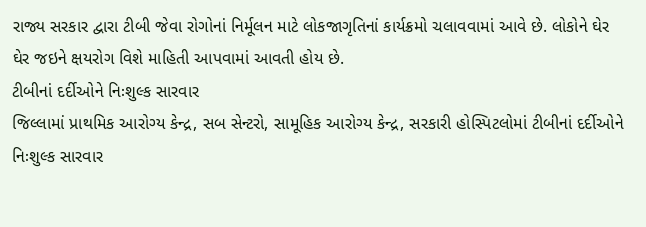રાજ્ય સરકાર દ્વારા ટીબી જેવા રોગોનાં નિર્મૂલન માટે લોકજાગૃતિનાં કાર્યક્રમો ચલાવવામાં આવે છે. લોકોને ઘેર ઘેર જઇને ક્ષયરોગ વિશે માહિતી આપવામાં આવતી હોય છે.
ટીબીનાં દર્દીઓને નિઃશુલ્ક સારવાર
જિલ્લામાં પ્રાથમિક આરોગ્ય કેન્દ્ર, સબ સેન્ટરો, સામૂહિક આરોગ્ય કેન્દ્ર, સરકારી હોસ્પિટલોમાં ટીબીનાં દર્દીઓને નિઃશુલ્ક સારવાર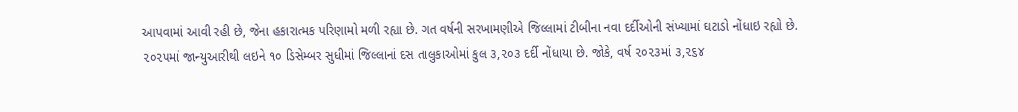આપવામાં આવી રહી છે, જેના હકારાત્મક પરિણામો મળી રહ્યા છે. ગત વર્ષની સરખામણીએ જિલ્લામાં ટીબીના નવા દર્દીઓની સંખ્યામાં ઘટાડો નોંધાઇ રહ્યો છે. ૨૦૨૫માં જાન્યુઆરીથી લઇને ૧૦ ડિસેમ્બર સુધીમાં જિલ્લાનાં દસ તાલુકાઓમાં કુલ ૩,૨૦૩ દર્દી નોંધાયા છે. જોકે, વર્ષ ૨૦૨૩માં ૩,૨૬૪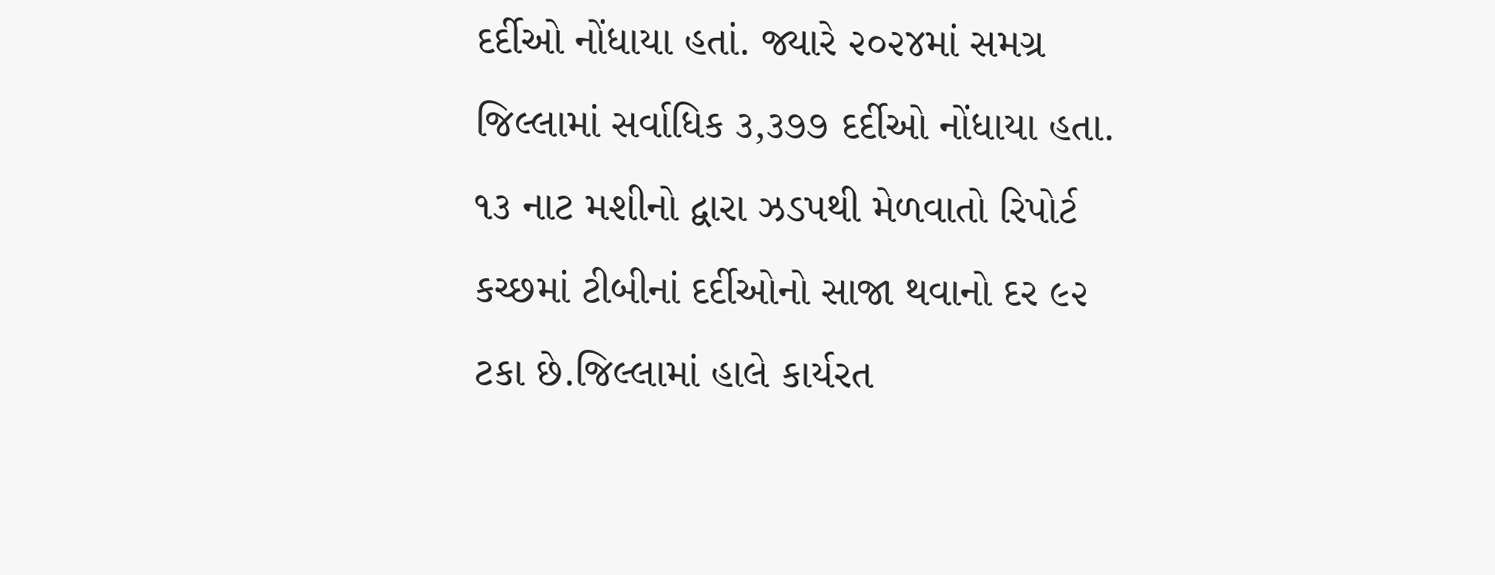દર્દીઓ નોંધાયા હતાં. જ્યારે ૨૦૨૪માં સમગ્ર જિલ્લામાં સર્વાધિક ૩,૩૭૭ દર્દીઓ નોંધાયા હતા.
૧૩ નાટ મશીનો દ્વારા ઝડપથી મેળવાતો રિપોર્ટ
કચ્છમાં ટીબીનાં દર્દીઓનો સાજા થવાનો દર ૯૨ ટકા છે.જિલ્લામાં હાલે કાર્યરત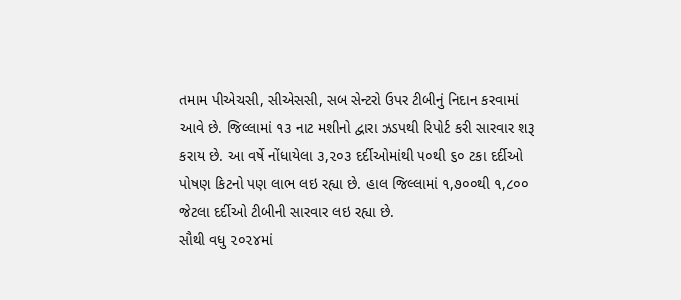તમામ પીએચસી, સીએસસી, સબ સેન્ટરો ઉપર ટીબીનું નિદાન કરવામાં આવે છે. જિલ્લામાં ૧૩ નાટ મશીનો દ્વારા ઝડપથી રિપોર્ટ કરી સારવાર શરૂ કરાય છે. આ વર્ષે નોંધાયેલા ૩,૨૦૩ દર્દીઓમાંથી ૫૦થી ૬૦ ટકા દર્દીઓ પોષણ કિટનો પણ લાભ લઇ રહ્યા છે. હાલ જિલ્લામાં ૧,૭૦૦થી ૧,૮૦૦ જેટલા દર્દીઓ ટીબીની સારવાર લઇ રહ્યા છે.
સૌથી વધુ ૨૦૨૪માં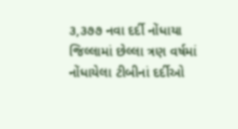૩,૩૭૭ નવા દર્દી નોંધાયા
જિલ્લામાં છેલ્લા ત્રણ વર્ષમાં નોંધાયેલા ટીબીનાં દર્દીઓ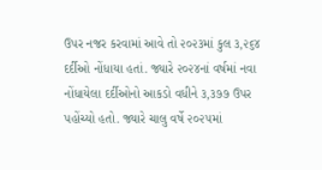ઉપર નજર કરવામાં આવે તો ૨૦૨૩માં કુલ ૩,૨૬૪ દર્દીઓ નોંધાયા હતાં. જ્યારે ૨૦૨૪નાં વર્ષમાં નવા નોંધાયેલા દર્દીઓનો આકડો વધીને ૩,૩૭૭ ઉપર પહોંચ્યો હતો. જ્યારે ચાલુ વર્ષે ૨૦૨૫માં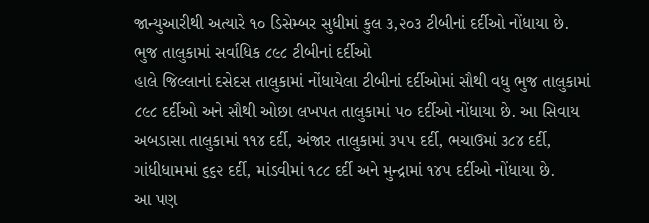જાન્યુઆરીથી અત્યારે ૧૦ ડિસેમ્બર સુધીમાં કુલ ૩,૨૦૩ ટીબીનાં દર્દીઓ નોંધાયા છે.
ભુજ તાલુકામાં સર્વાધિક ૮૯૮ ટીબીનાં દર્દીઓ
હાલે જિલ્લાનાં દસેદસ તાલુકામાં નોંધાયેલા ટીબીનાં દર્દીઓમાં સૌથી વધુ ભુજ તાલુકામાં ૮૯૮ દર્દીઓ અને સૌથી ઓછા લખપત તાલુકામાં ૫૦ દર્દીઓ નોંધાયા છે. આ સિવાય અબડાસા તાલુકામાં ૧૧૪ દર્દી, અંજાર તાલુકામાં ૩૫૫ દર્દી, ભચાઉમાં ૩૮૪ દર્દી, ગાંધીધામમાં ૬૬૨ દર્દી, માંડવીમાં ૧૮૮ દર્દી અને મુન્દ્રામાં ૧૪૫ દર્દીઓ નોંધાયા છે.
આ પણ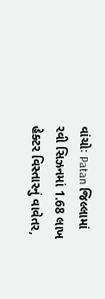વાંચોઃ Patan જિલ્લામાં રવી સિઝનમાં 1.68 લાખ હેક્ટર વિસ્તારનું વાવેતર,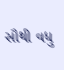સૌથી વધુ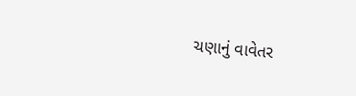ચણાનું વાવેતર